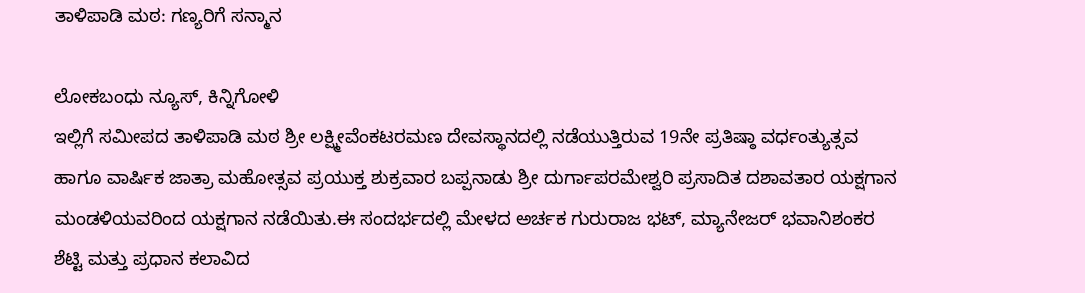ತಾಳಿಪಾಡಿ ಮಠ: ಗಣ್ಯರಿಗೆ ಸನ್ಮಾನ

ಲೋಕಬಂಧು ನ್ಯೂಸ್, ಕಿನ್ನಿಗೋಳಿ
ಇಲ್ಲಿಗೆ ಸಮೀಪದ ತಾಳಿಪಾಡಿ ಮಠ ಶ್ರೀ ಲಕ್ಷ್ಮೀವೆಂಕಟರಮಣ ದೇವಸ್ಥಾನದಲ್ಲಿ ನಡೆಯುತ್ತಿರುವ 19ನೇ ಪ್ರತಿಷ್ಠಾ ವರ್ಧಂತ್ಯುತ್ಸವ ಹಾಗೂ ವಾರ್ಷಿಕ ಜಾತ್ರಾ ಮಹೋತ್ಸವ ಪ್ರಯುಕ್ತ ಶುಕ್ರವಾರ ಬಪ್ಪನಾಡು ಶ್ರೀ ದುರ್ಗಾಪರಮೇಶ್ವರಿ ಪ್ರಸಾದಿತ ದಶಾವತಾರ ಯಕ್ಷಗಾನ ಮಂಡಳಿಯವರಿಂದ ಯಕ್ಷಗಾನ ನಡೆಯಿತು.ಈ ಸಂದರ್ಭದಲ್ಲಿ ಮೇಳದ ಅರ್ಚಕ ಗುರುರಾಜ ಭಟ್, ಮ್ಯಾನೇಜರ್ ಭವಾನಿಶಂಕರ ಶೆಟ್ಟಿ ಮತ್ತು ಪ್ರಧಾನ ಕಲಾವಿದ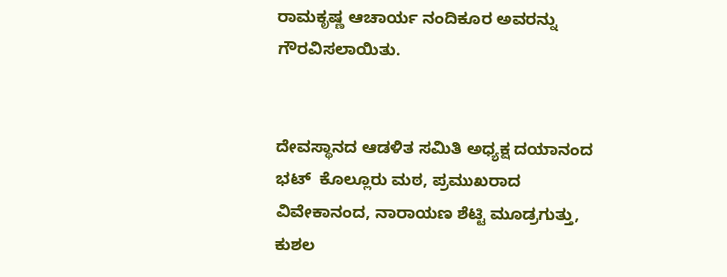ರಾಮಕೃಷ್ಣ ಆಚಾರ್ಯ ನಂದಿಕೂರ ಅವರನ್ನು ಗೌರವಿಸಲಾಯಿತು.


ದೇವಸ್ಥಾನದ ಆಡಳಿತ ಸಮಿತಿ ಅಧ್ಯಕ್ಷ ದಯಾನಂದ ಭಟ್  ಕೊಲ್ಲೂರು ಮಠ, ಪ್ರಮುಖರಾದ ವಿವೇಕಾನಂದ, ನಾರಾಯಣ ಶೆಟ್ಟಿ ಮೂಡ್ರಗುತ್ತು, ಕುಶಲ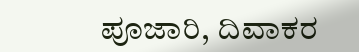ಪೂಜಾರಿ, ದಿವಾಕರ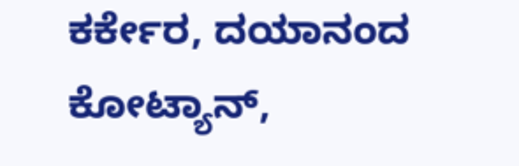ಕರ್ಕೇರ, ದಯಾನಂದ ಕೋಟ್ಯಾನ್,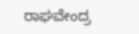ರಾಘವೇಂದ್ರ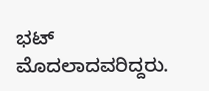ಭಟ್ ಮೊದಲಾದವರಿದ್ದರು.